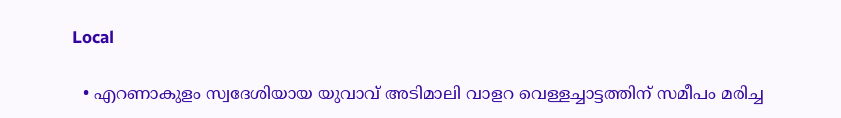Local

  • എറണാകുളം സ്വദേശിയായ യുവാവ് അടിമാലി വാളറ വെള്ളച്ചാട്ടത്തിന് സമീപം മരിച്ച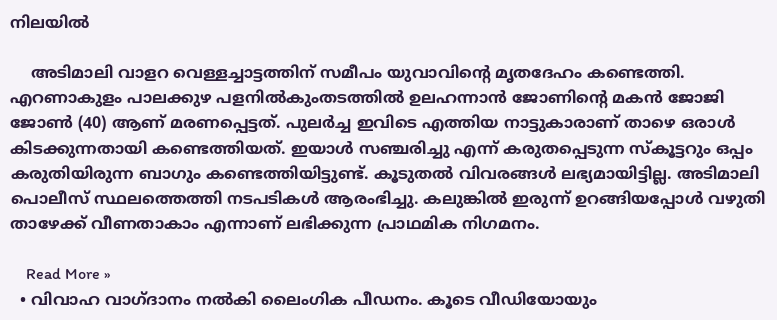നിലയിൽ

    അടിമാലി വാളറ വെള്ളച്ചാട്ടത്തിന് സമീപം യുവാവിന്റെ മൃതദേഹം കണ്ടെത്തി. എറണാകുളം പാലക്കുഴ പളനിൽകുംതടത്തിൽ ഉലഹന്നാൻ ജോണിന്റെ മകൻ ജോജി ജോൺ (40) ആണ് മരണപ്പെട്ടത്. പുലർച്ച ഇവിടെ എത്തിയ നാട്ടുകാരാണ് താഴെ ഒരാൾ കിടക്കുന്നതായി കണ്ടെത്തിയത്. ഇയാൾ സഞ്ചരിച്ചു എന്ന് കരുതപ്പെടുന്ന സ്കൂട്ടറും ഒപ്പം കരുതിയിരുന്ന ബാഗും കണ്ടെത്തിയിട്ടുണ്ട്. കൂടുതൽ വിവരങ്ങൾ ലഭ്യമായിട്ടില്ല. അടിമാലി പൊലീസ് സ്ഥലത്തെത്തി നടപടികൾ ആരംഭിച്ചു. കലുങ്കിൽ ഇരുന്ന് ഉറങ്ങിയപ്പോൾ വഴുതി താഴേക്ക് വീണതാകാം എന്നാണ് ലഭിക്കുന്ന പ്രാഥമിക നിഗമനം.

    Read More »
  • വിവാഹ വാഗ്ദാനം നൽകി ലൈംഗിക പീഡനം. കൂടെ വീഡിയോയും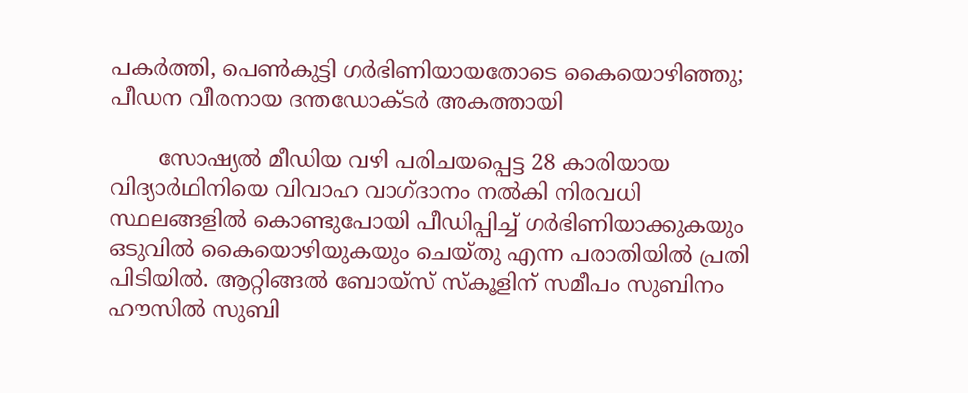പകർത്തി, പെൺകുട്ടി ഗർഭിണിയായതോടെ കൈയൊഴിഞ്ഞു; പീഡന വീരനായ ദന്തഡോക്ടർ അകത്തായി

       സോഷ്യൽ മീഡിയ വഴി പരിചയപ്പെട്ട 28 കാരിയായ വിദ്യാർഥിനിയെ വിവാഹ വാഗ്ദാനം നൽകി നിരവധി സ്ഥലങ്ങളിൽ കൊണ്ടുപോയി പീഡിപ്പിച്ച് ഗർഭിണിയാക്കുകയും ഒടുവിൽ കൈയൊഴിയുകയും ചെയ്തു എന്ന പരാതിയിൽ പ്രതി പിടിയിൽ. ആറ്റിങ്ങൽ ബോയ്സ് സ്കൂളിന് സമീപം സുബിനം ഹൗസിൽ സുബി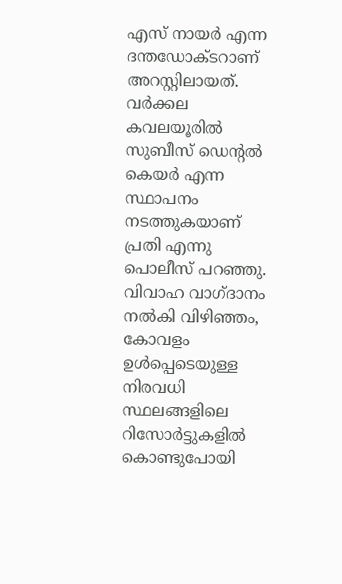എസ് നായർ എന്ന ദന്തഡോക്ടറാണ് അറസ്റ്റിലായത്. വർക്കല കവലയൂരിൽ സുബീസ് ഡെന്റൽ കെയർ എന്ന സ്ഥാപനം നടത്തുകയാണ് പ്രതി എന്നു പൊലീസ് പറഞ്ഞു. വിവാഹ വാഗ്ദാനം നൽകി വിഴിഞ്ഞം, കോവളം ഉൾപ്പെടെയുള്ള നിരവധി സ്ഥലങ്ങളിലെ റിസോർട്ടുകളിൽ കൊണ്ടുപോയി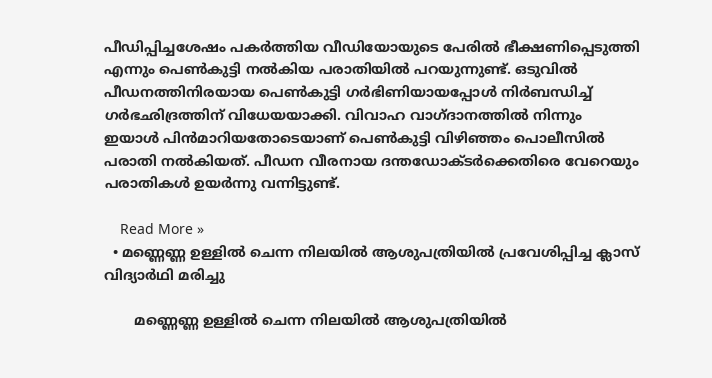പീഡിപ്പിച്ചശേഷം പകർത്തിയ വീഡിയോയുടെ പേരിൽ ഭീക്ഷണിപ്പെടുത്തി എന്നും പെൺകുട്ടി നൽകിയ പരാതിയിൽ പറയുന്നുണ്ട്. ഒടുവിൽ പീഡനത്തിനിരയായ പെൺകുട്ടി ഗർഭിണിയായപ്പോൾ നിർബന്ധിച്ച് ഗർഭഛിദ്രത്തിന് വിധേയയാക്കി. വിവാഹ വാഗ്ദാനത്തിൽ നിന്നും ഇയാൾ പിൻമാറിയതോടെയാണ് പെൺകുട്ടി വിഴിഞ്ഞം പൊലീസിൽ പരാതി നൽകിയത്. പീഡന വീരനായ ദന്തഡോക്ടർക്കെതിരെ വേറെയും പരാതികൾ ഉയർന്നു വന്നിട്ടുണ്ട്.

    Read More »
  • മണ്ണെണ്ണ ഉള്ളില്‍ ചെന്ന നിലയില്‍ ആശുപത്രിയില്‍ പ്രവേശിപ്പിച്ച ക്ലാസ് വിദ്യാര്‍ഥി മരിച്ചു

       മണ്ണെണ്ണ ഉള്ളില്‍ ചെന്ന നിലയില്‍ ആശുപത്രിയില്‍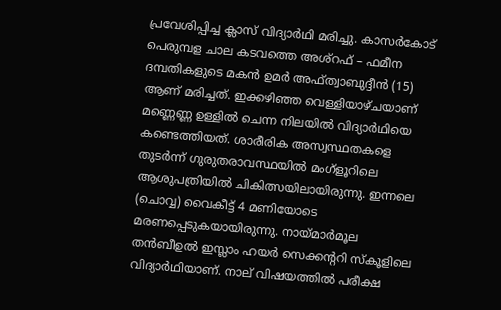പ്രവേശിപ്പിച്ച ക്ലാസ് വിദ്യാര്‍ഥി മരിച്ചു. കാസർകോട് പെരുമ്പള ചാല കടവത്തെ അശ്റഫ് – ഫമീന ദമ്പതികളുടെ മകന്‍ ഉമര്‍ അഫ്ത്വാബുദ്ദീന്‍ (15) ആണ് മരിച്ചത്. ഇക്കഴിഞ്ഞ വെള്ളിയാഴ്ചയാണ് മണ്ണെണ്ണ ഉള്ളില്‍ ചെന്ന നിലയില്‍ വിദ്യാര്‍ഥിയെ കണ്ടെത്തിയത്. ശാരീരിക അസ്വസ്ഥതകളെ തുടര്‍ന്ന് ഗുരുതരാവസ്ഥയില്‍ മംഗ്‌ളൂറിലെ ആശുപത്രിയില്‍ ചികിത്സയിലായിരുന്നു. ഇന്നലെ (ചൊവ്വ) വൈകീട്ട് 4 മണിയോടെ മരണപ്പെടുകയായിരുന്നു. നായ്മാര്‍മൂല തന്‍ബീഉല്‍ ഇസ്ലാം ഹയര്‍ സെക്കൻ്ററി സ്‌കൂളിലെ വിദ്യാര്‍ഥിയാണ്. നാല് വിഷയത്തില്‍ പരീക്ഷ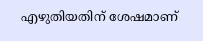എഴുതിയതിന് ശേഷമാണ്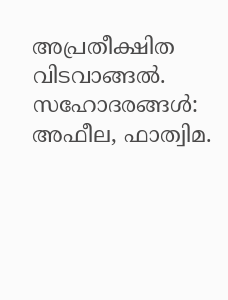അപ്രതീക്ഷിത വിടവാങ്ങല്‍. സഹോദരങ്ങള്‍: അഫീല, ഫാത്വിമ.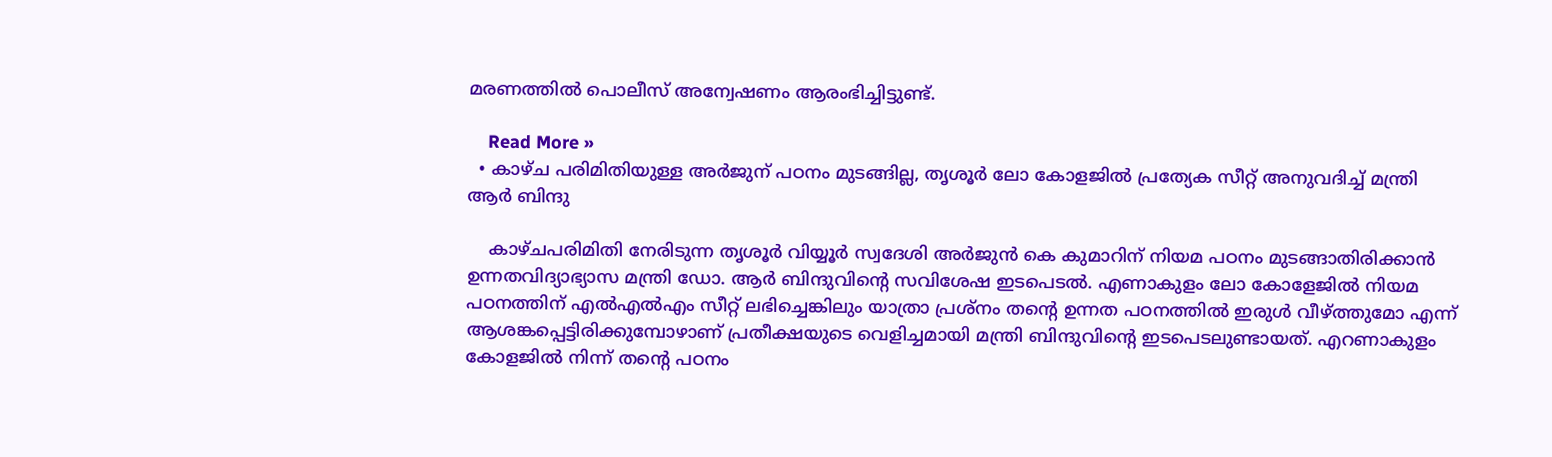മരണത്തില്‍ പൊലീസ് അന്വേഷണം ആരംഭിച്ചിട്ടുണ്ട്.

    Read More »
  • കാഴ്ച പരിമിതിയുള്ള അര്‍ജുന് പഠനം മുടങ്ങില്ല, തൃശൂര്‍ ലോ കോളജില്‍ പ്രത്യേക സീറ്റ് അനുവദിച്ച് മന്ത്രി ആര്‍ ബിന്ദു

    കാഴ്ചപരിമിതി നേരിടുന്ന തൃശൂര്‍ വിയ്യൂര്‍ സ്വദേശി അര്‍ജുന്‍ കെ കുമാറിന് നിയമ പഠനം മുടങ്ങാതിരിക്കാന്‍ ഉന്നതവിദ്യാഭ്യാസ മന്ത്രി ഡോ. ആര്‍ ബിന്ദുവിന്റെ സവിശേഷ ഇടപെടല്‍. എണാകുളം ലോ കോളേജില്‍ നിയമ പഠനത്തിന് എല്‍എല്‍എം സീറ്റ് ലഭിച്ചെങ്കിലും യാത്രാ പ്രശ്‌നം തന്റെ ഉന്നത പഠനത്തില്‍ ഇരുള്‍ വീഴ്ത്തുമോ എന്ന് ആശങ്കപ്പെട്ടിരിക്കുമ്പോഴാണ് പ്രതീക്ഷയുടെ വെളിച്ചമായി മന്ത്രി ബിന്ദുവിന്റെ ഇടപെടലുണ്ടായത്. എറണാകുളം കോളജില്‍ നിന്ന് തന്റെ പഠനം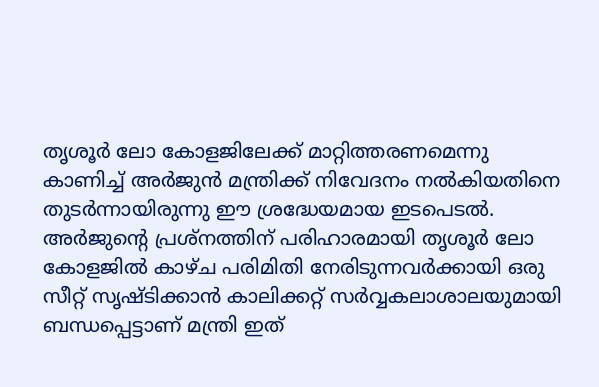തൃശൂര്‍ ലോ കോളജിലേക്ക് മാറ്റിത്തരണമെന്നു കാണിച്ച് അര്‍ജുന്‍ മന്ത്രിക്ക് നിവേദനം നല്‍കിയതിനെ തുടര്‍ന്നായിരുന്നു ഈ ശ്രദ്ധേയമായ ഇടപെടല്‍. അര്‍ജുന്റെ പ്രശ്‌നത്തിന് പരിഹാരമായി തൃശൂര്‍ ലോ കോളജില്‍ കാഴ്ച പരിമിതി നേരിടുന്നവര്‍ക്കായി ഒരു സീറ്റ് സൃഷ്ടിക്കാന്‍ കാലിക്കറ്റ് സര്‍വ്വകലാശാലയുമായി ബന്ധപ്പെട്ടാണ് മന്ത്രി ഇത്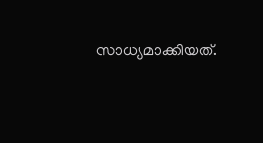സാധ്യമാക്കിയത്.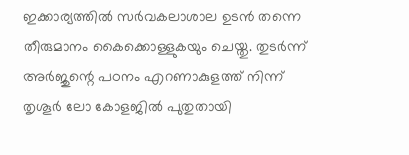ഇക്കാര്യത്തില്‍ സര്‍വകലാശാല ഉടന്‍ തന്നെ തീരുമാനം കൈക്കൊള്ളുകയും ചെയ്തു. തുടര്‍ന്ന് അര്‍ജുന്റെ പഠനം എറണാകുളത്ത്‌ നിന്ന് തൃശൂര്‍ ലോ കോളജില്‍ പുതുതായി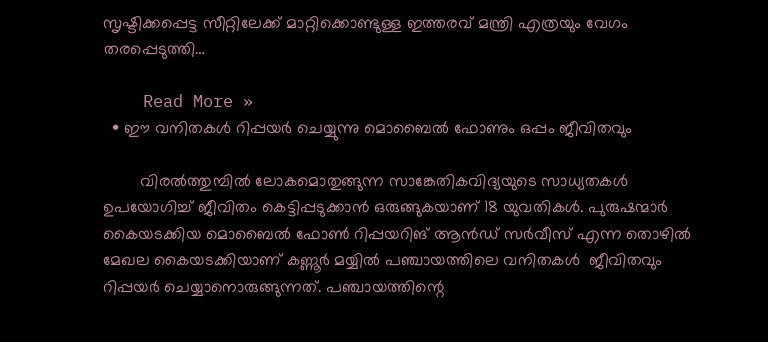സൃഷ്ടിക്കപ്പെട്ട സീറ്റിലേക്ക് മാറ്റിക്കൊണ്ടുള്ള ഇത്തരവ് മന്ത്രി എത്രയും വേഗം തരപ്പെടുത്തി…

    Read More »
  • ഈ വനിതകൾ റിപ്പയർ ചെയ്യുന്നു മൊബൈൽ ഫോണും ഒപ്പം ജീവിതവും

        വിരൽത്തുമ്പിൽ ലോകമൊതുങ്ങുന്ന സാങ്കേതികവിദ്യയുടെ സാധ്യതകൾ ഉപയോഗിച്ച്‌ ജീവിതം കെട്ടിപ്പടുക്കാൻ ഒരുങ്ങുകയാണ് 18 യുവതികൾ. പുരുഷന്മാർ കൈയടക്കിയ മൊബൈൽ ഫോൺ റിപ്പയറിങ്‌ ആൻഡ്‌ സർവീസ്‌ എന്ന തൊഴിൽ മേഖല കൈയടക്കിയാണ്‌ കണ്ണൂർ മയ്യിൽ പഞ്ചായത്തിലെ വനിതകൾ  ജീവിതവും റിപ്പയർ ചെയ്യാനൊരുങ്ങുന്നത്. പഞ്ചായത്തിന്റെ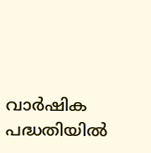വാർഷിക പദ്ധതിയിൽ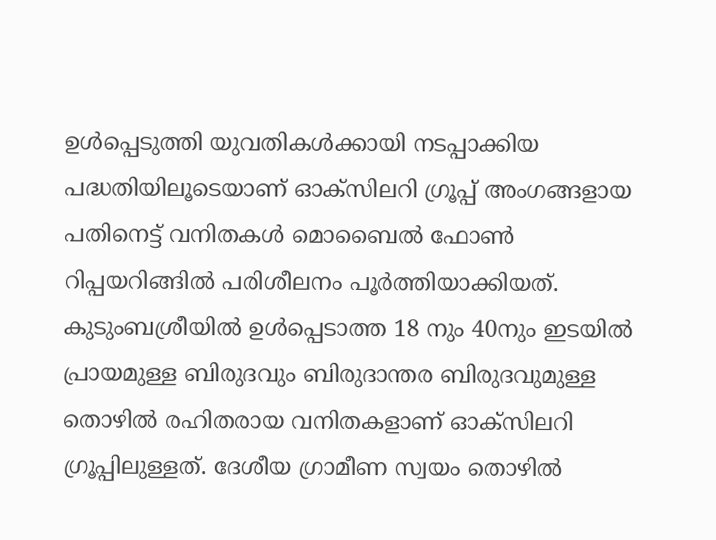ഉൾപ്പെടുത്തി യുവതികൾക്കായി നടപ്പാക്കിയ പദ്ധതിയിലൂടെയാണ് ഓക്സിലറി ഗ്രൂപ്പ് അംഗങ്ങളായ പതിനെട്ട് വനിതകൾ മൊബൈൽ ഫോൺ റിപ്പയറിങ്ങിൽ പരിശീലനം പൂർത്തിയാക്കിയത്. കുടുംബശ്രീയിൽ ഉൾപ്പെടാത്ത 18 നും 40നും ഇടയിൽ പ്രായമുള്ള ബിരുദവും ബിരുദാന്തര ബിരുദവുമുള്ള തൊഴിൽ രഹിതരായ വനിതകളാണ് ഓക്സിലറി ഗ്രൂപ്പിലുള്ളത്‌. ദേശീയ ഗ്രാമീണ സ്വയം തൊഴിൽ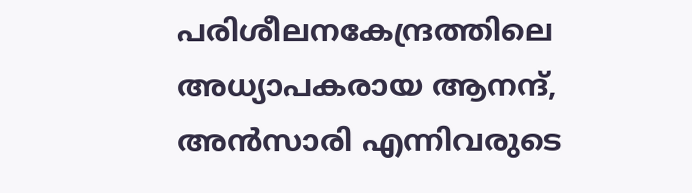പരിശീലനകേന്ദ്രത്തിലെ അധ്യാപകരായ ആനന്ദ്, അൻസാരി എന്നിവരുടെ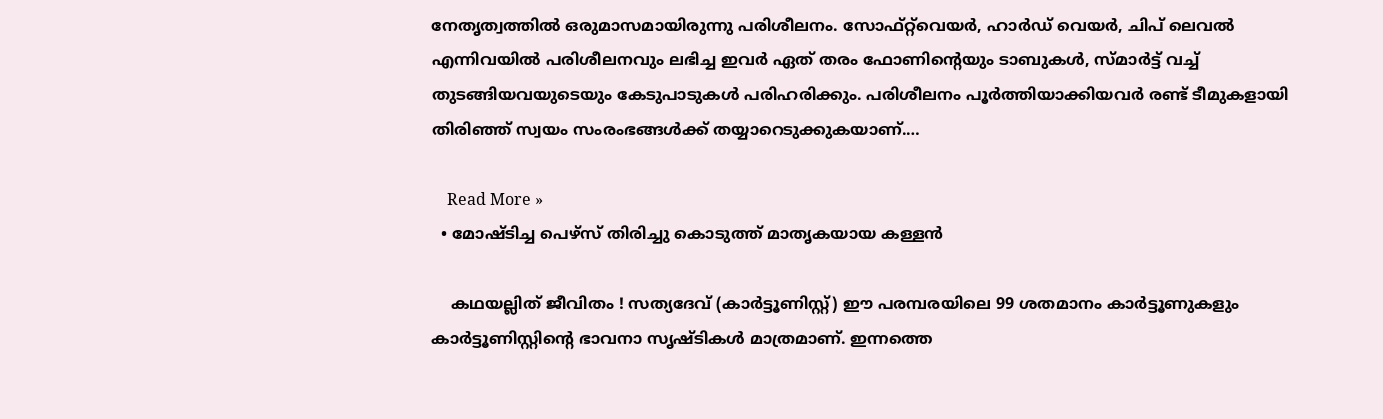നേതൃത്വത്തിൽ ഒരുമാസമായിരുന്നു പരിശീലനം. സോഫ്റ്റ്‌വെയർ, ഹാർഡ് വെയർ, ചിപ്‌ ലെവൽ എന്നിവയിൽ പരിശീലനവും ലഭിച്ച ഇവർ ഏത്‌ തരം ഫോണിന്റെയും ടാബുകൾ, സ്മാർട്ട് വച്ച് തുടങ്ങിയവയുടെയും കേടുപാടുകൾ പരിഹരിക്കും. പരിശീലനം പൂർത്തിയാക്കിയവർ രണ്ട്‌ ടീമുകളായി തിരിഞ്ഞ്‌ സ്വയം സംരംഭങ്ങൾക്ക് തയ്യാറെടുക്കുകയാണ്.…

    Read More »
  • മോഷ്ടിച്ച പെഴ്സ് തിരിച്ചു കൊടുത്ത് മാതൃകയായ കള്ളൻ

    കഥയല്ലിത് ജീവിതം ! സത്യദേവ് (കാർട്ടൂണിസ്റ്റ്) ഈ പരമ്പരയിലെ 99 ശതമാനം കാർട്ടൂണുകളും കാർട്ടൂണിസ്റ്റിന്റെ ഭാവനാ സൃഷ്ടികൾ മാത്രമാണ്. ഇന്നത്തെ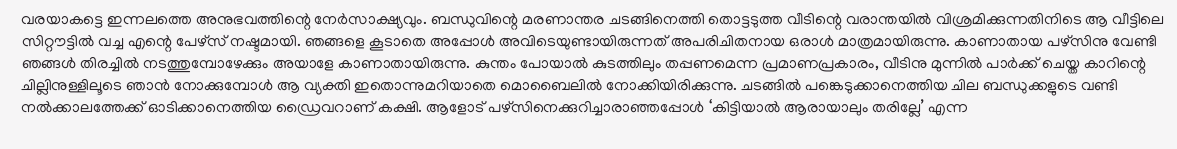വരയാകട്ടെ ഇന്നലത്തെ അനുഭവത്തിന്റെ നേർസാക്ഷ്യവും. ബന്ധുവിന്റെ മരണാന്തര ചടങ്ങിനെത്തി തൊട്ടടുത്ത വീടിന്റെ വരാന്തയിൽ വിശ്രമിക്കുന്നതിനിടെ ആ വീട്ടിലെ സിറ്റൗട്ടിൽ വച്ച എന്റെ പേഴ്സ് നഷ്ടമായി. ഞങ്ങളെ കൂടാതെ അപ്പോൾ അവിടെയുണ്ടായിരുന്നത് അപരിചിതനായ ഒരാൾ മാത്രമായിരുന്നു. കാണാതായ പഴ്സിനു വേണ്ടി ഞങ്ങൾ തിരച്ചിൽ നടത്തുമ്പോഴേക്കും അയാളേ കാണാതായിരുന്നു. കുന്തം പോയാൽ കുടത്തിലും തപ്പണമെന്ന പ്രമാണപ്രകാരം, വീടിനു മുന്നിൽ പാർക്ക് ചെയ്ത കാറിന്റെ ചില്ലിനുള്ളിലൂടെ ഞാൻ നോക്കുമ്പോൾ ആ വ്യക്തി ഇതൊന്നുമറിയാതെ മൊബൈലിൽ നോക്കിയിരിക്കുന്നു. ചടങ്ങിൽ പങ്കെടുക്കാനെത്തിയ ചില ബന്ധുക്കളുടെ വണ്ടി നൽക്കാലത്തേക്ക് ഓടിക്കാനെത്തിയ ഡ്രൈവറാണ് കക്ഷി. ആളോട് പഴ്സിനെക്കുറിച്ചാരാഞ്ഞപ്പോൾ ‘കിട്ടിയാൽ ആരായാലും തരില്ലേ’ എന്ന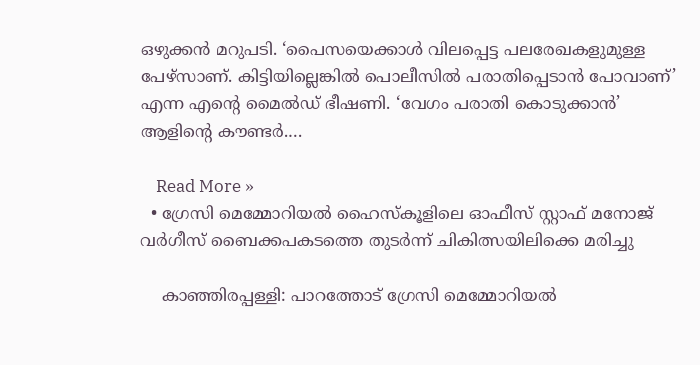ഒഴുക്കൻ മറുപടി. ‘പൈസയെക്കാൾ വിലപ്പെട്ട പലരേഖകളുമുള്ള പേഴ്സാണ്. കിട്ടിയില്ലെങ്കിൽ പൊലീസിൽ പരാതിപ്പെടാൻ പോവാണ്’ എന്ന എന്റെ മൈൽഡ് ഭീഷണി. ‘വേഗം പരാതി കൊടുക്കാൻ’ ആളിന്റെ കൗണ്ടർ.…

    Read More »
  • ഗ്രേസി മെമ്മോറിയൽ ഹൈസ്കൂളിലെ ഓഫീസ് സ്റ്റാഫ് മനോജ് വർഗീസ് ബൈക്കപകടത്തെ തുടർന്ന് ചികിത്സയിലിക്കെ മരിച്ചു

    കാഞ്ഞിരപ്പള്ളി: പാറത്തോട് ഗ്രേസി മെമ്മോറിയൽ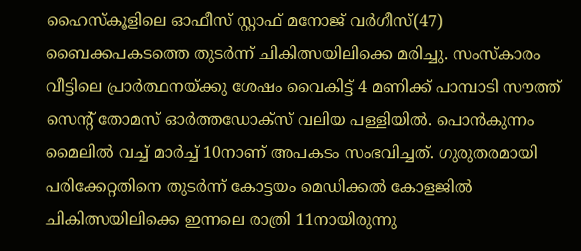ഹൈസ്കൂളിലെ ഓഫീസ് സ്റ്റാഫ് മനോജ് വർഗീസ്(47) ബൈക്കപകടത്തെ തുടർന്ന് ചികിത്സയിലിക്കെ മരിച്ചു. സംസ്കാരം വീട്ടിലെ പ്രാർത്ഥനയ്ക്കു ശേഷം വൈകിട്ട് 4 മണിക്ക് പാമ്പാടി സൗത്ത് സെൻ്റ് തോമസ് ഓർത്തഡോക്സ് വലിയ പള്ളിയിൽ. പൊൻകുന്നം മൈലിൽ വച്ച് മാർച്ച് 10നാണ് അപകടം സംഭവിച്ചത്. ഗുരുതരമായി പരിക്കേറ്റതിനെ തുടർന്ന് കോട്ടയം മെഡിക്കൽ കോളജിൽ ചികിത്സയിലിക്കെ ഇന്നലെ രാത്രി 11നായിരുന്നു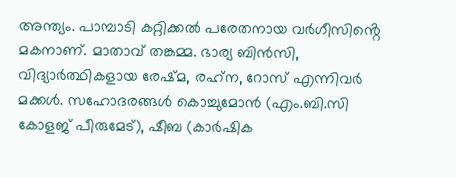അന്ത്യം. പാമ്പാടി കറ്റിക്കൽ പരേതനായ വർഗീസിൻ്റെ മകനാണ്. മാതാവ് തങ്കമ്മ. ഭാര്യ ബിൻസി, വിദ്യാർത്ഥികളായ രേഷ്മ, രഹ്‌ന, റോസ് എന്നിവർ മക്കൾ. സഹോദരങ്ങൾ കൊച്ചുമോൻ (എം.ബി.സി കോളജ് പീരുമേട്), ഷീബ (കാർഷിക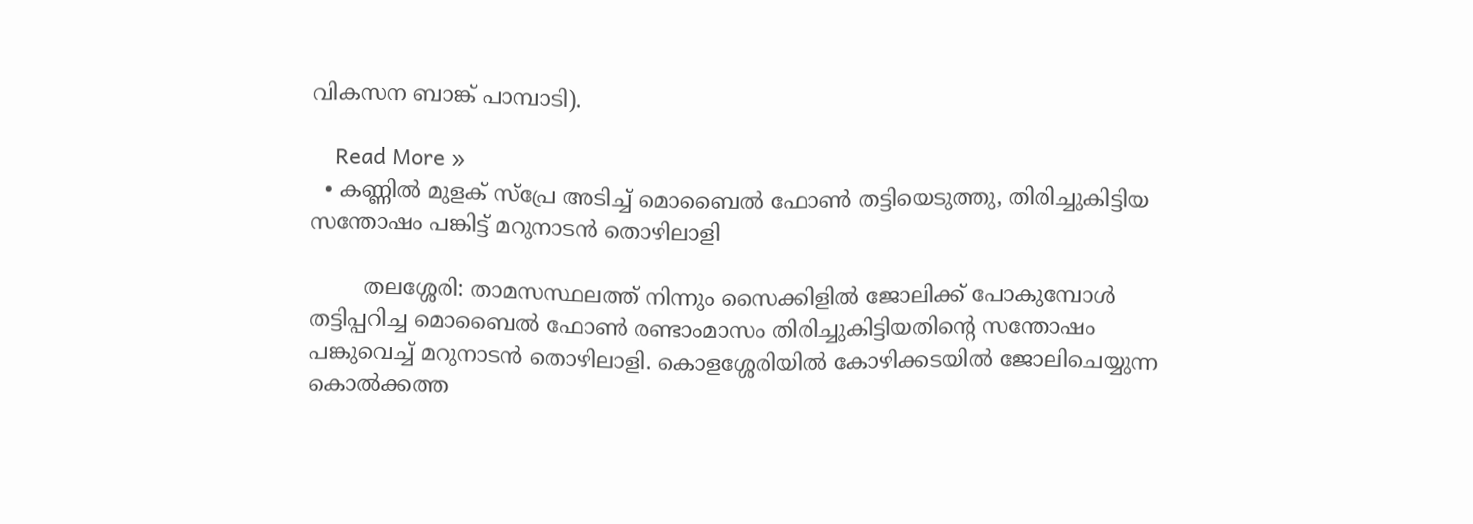വികസന ബാങ്ക് പാമ്പാടി).

    Read More »
  • കണ്ണിൽ മുളക് സ്‌പ്രേ അടിച്ച് മൊബൈൽ ഫോൺ തട്ടിയെടുത്തു, തിരിച്ചുകിട്ടിയ സന്തോഷം പങ്കിട്ട് മറുനാടൻ തൊഴിലാളി

        തലശ്ശേരി: താമസസ്ഥലത്ത് നിന്നും സൈക്കിളിൽ ജോലിക്ക് പോകുമ്പോൾ തട്ടിപ്പറിച്ച മൊബൈൽ ഫോൺ രണ്ടാംമാസം തിരിച്ചുകിട്ടിയതിന്റെ സന്തോഷം പങ്കുവെച്ച് മറുനാടൻ തൊഴിലാളി. കൊളശ്ശേരിയിൽ കോഴിക്കടയിൽ ജോലിചെയ്യുന്ന കൊൽക്കത്ത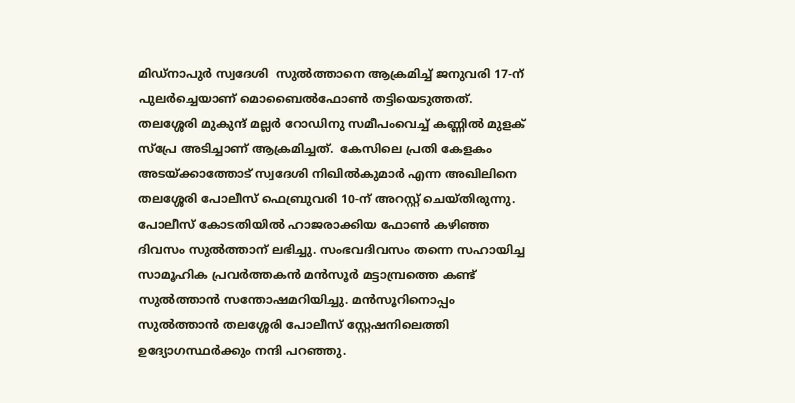മിഡ്‌നാപുർ സ്വദേശി  സുൽത്താനെ ആക്രമിച്ച് ജനുവരി 17-ന് പുലർച്ചെയാണ് മൊബൈൽഫോൺ തട്ടിയെടുത്തത്. തലശ്ശേരി മുകുന്ദ് മല്ലർ റോഡിനു സമീപംവെച്ച് കണ്ണിൽ മുളക് സ്‌പ്രേ അടിച്ചാണ് ആക്രമിച്ചത്.  കേസിലെ പ്രതി കേളകം അടയ്ക്കാത്തോട് സ്വദേശി നിഖിൽകുമാർ എന്ന അഖിലിനെ തലശ്ശേരി പോലീസ് ഫെബ്രുവരി 10-ന് അറസ്റ്റ് ചെയ്തിരുന്നു. പോലീസ് കോടതിയിൽ ഹാജരാക്കിയ ഫോൺ കഴിഞ്ഞ ദിവസം സുൽത്താന് ലഭിച്ചു. സംഭവദിവസം തന്നെ സഹായിച്ച സാമൂഹിക പ്രവർത്തകൻ മൻസൂർ മട്ടാമ്പ്രത്തെ കണ്ട് സുൽത്താൻ സന്തോഷമറിയിച്ചു. മൻസൂറിനൊപ്പം സുൽത്താൻ തലശ്ശേരി പോലീസ് സ്റ്റേഷനിലെത്തി ഉദ്യോഗസ്ഥർക്കും നന്ദി പറഞ്ഞു.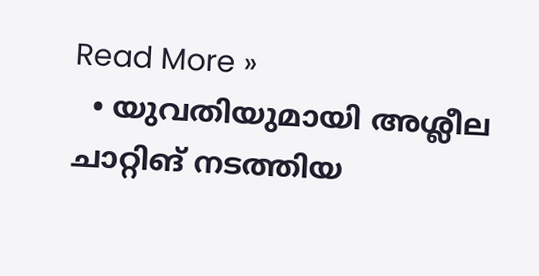Read More »
  • യുവതിയുമായി അശ്ലീല ചാറ്റിങ് നടത്തിയ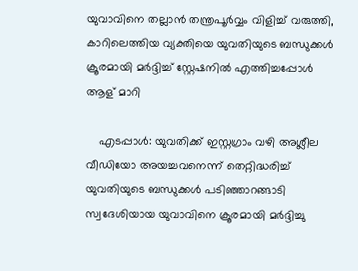യുവാവിനെ തല്ലാൻ തന്ത്രപൂർവ്വം വിളിച്ച് വരുത്തി, കാറിലെത്തിയ വ്യക്തിയെ യുവതിയുടെ ബന്ധുക്കൾ ക്രൂരമായി മർദ്ദിച്ച് സ്റ്റേഷനിൽ എത്തിച്ചപ്പോൾ ആള് മാറി

    എടപ്പാൾ: യുവതിക്ക് ഇസ്റ്റഗ്രാം വഴി അശ്ലീല വീഡിയോ അയച്ചവനെന്ന് തെറ്റിദ്ധരിച്ച് യുവതിയുടെ ബന്ധുക്കൾ പടിഞ്ഞാറങ്ങാടി സ്വദേശിയായ യുവാവിനെ ക്രൂരമായി മർദ്ദിച്ചു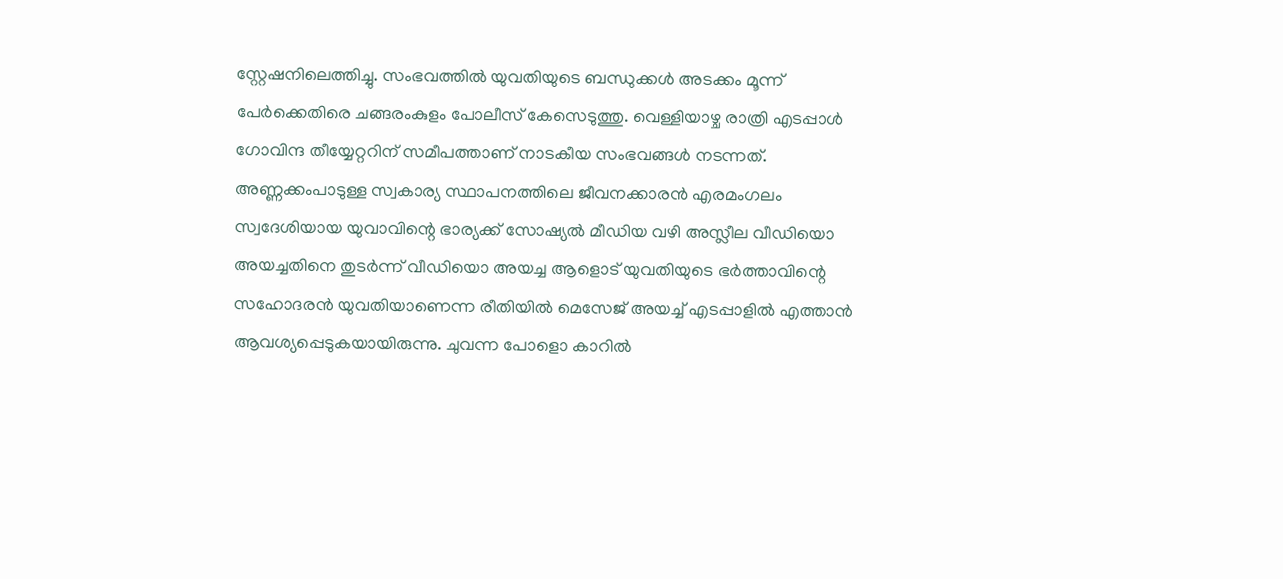സ്റ്റേഷനിലെത്തിച്ചു. സംഭവത്തിൽ യുവതിയുടെ ബന്ധുക്കൾ അടക്കം മൂന്ന് പേർക്കെതിരെ ചങ്ങരംകുളം പോലീസ് കേസെടുത്തു. വെള്ളിയാഴ്ച രാത്രി എടപ്പാൾ ഗോവിന്ദ തീയ്യേറ്ററിന് സമീപത്താണ് നാടകീയ സംഭവങ്ങൾ നടന്നത്. അണ്ണക്കംപാടുള്ള സ്വകാര്യ സ്ഥാപനത്തിലെ ജീവനക്കാരൻ എരമംഗലം സ്വദേശിയായ യുവാവിന്റെ ഭാര്യക്ക് സോഷ്യൽ മീഡിയ വഴി അസ്ലീല വീഡിയൊ അയച്ചതിനെ തുടർന്ന് വീഡിയൊ അയച്ച ആളൊട് യുവതിയുടെ ഭർത്താവിന്റെ സഹോദരൻ യുവതിയാണെന്ന രീതിയിൽ മെസേജ് അയച്ച് എടപ്പാളിൽ എത്താൻ ആവശ്യപ്പെടുകയായിരുന്നു. ചുവന്ന പോളൊ കാറിൽ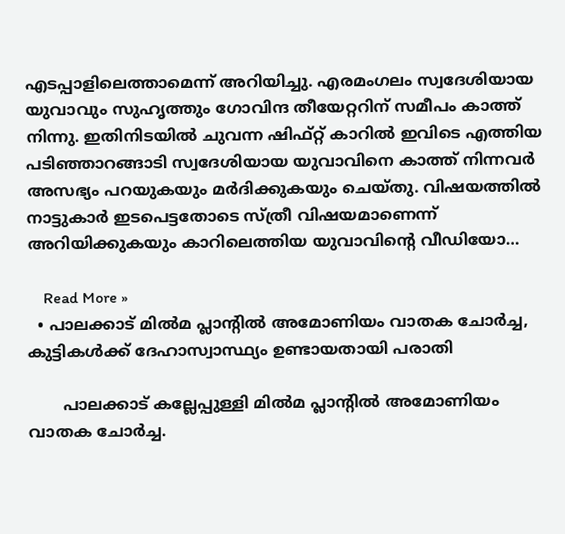എടപ്പാളിലെത്താമെന്ന് അറിയിച്ചു. എരമംഗലം സ്വദേശിയായ യുവാവും സുഹൃത്തും ഗോവിന്ദ തീയേറ്ററിന് സമീപം കാത്ത് നിന്നു. ഇതിനിടയിൽ ചുവന്ന ഷിഫ്റ്റ് കാറിൽ ഇവിടെ എത്തിയ പടിഞ്ഞാറങ്ങാടി സ്വദേശിയായ യുവാവിനെ കാത്ത് നിന്നവർ അസഭ്യം പറയുകയും മർദിക്കുകയും ചെയ്തു. വിഷയത്തിൽ നാട്ടുകാർ ഇടപെട്ടതോടെ സ്ത്രീ വിഷയമാണെന്ന് അറിയിക്കുകയും കാറിലെത്തിയ യുവാവിന്റെ വീഡിയോ…

    Read More »
  • പാലക്കാട് മില്‍മ പ്ലാന്റില്‍ അമോണിയം വാതക ചോര്‍ച്ച, കുട്ടികള്‍ക്ക് ദേഹാസ്വാസ്ഥ്യം ഉണ്ടായതായി പരാതി

       പാലക്കാട് കല്ലേപ്പുള്ളി മില്‍മ പ്ലാന്റില്‍ അമോണിയം വാതക ചോര്‍ച്ച.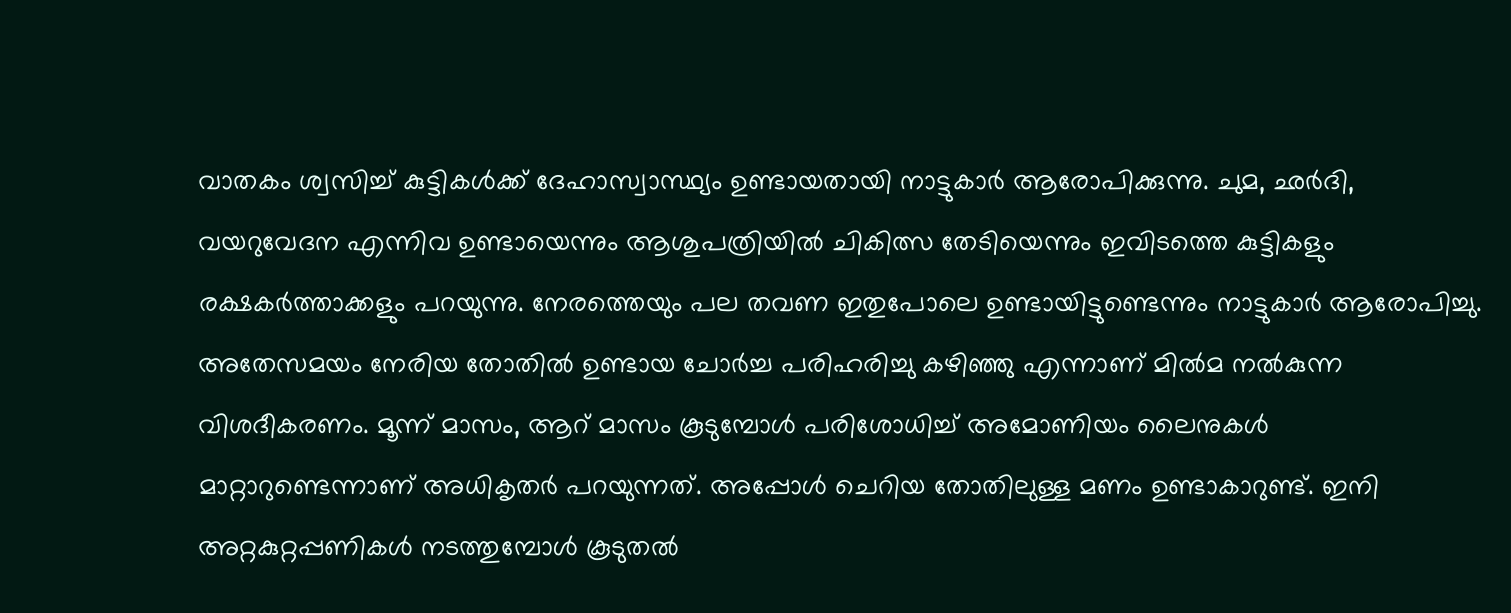വാതകം ശ്വസിച്ച് കുട്ടികള്‍ക്ക് ദേഹാസ്വാസ്ഥ്യം ഉണ്ടായതായി നാട്ടുകാര്‍ ആരോപിക്കുന്നു. ചുമ, ഛര്‍ദി, വയറുവേദന എന്നിവ ഉണ്ടായെന്നും ആശുപത്രിയില്‍ ചികിത്സ തേടിയെന്നും ഇവിടത്തെ കുട്ടികളും രക്ഷകർത്താക്കളും പറയുന്നു. നേരത്തെയും പല തവണ ഇതുപോലെ ഉണ്ടായിട്ടുണ്ടെന്നും നാട്ടുകാര്‍ ആരോപിച്ചു. അതേസമയം നേരിയ തോതില്‍ ഉണ്ടായ ചോര്‍ച്ച പരിഹരിച്ചു കഴിഞ്ഞു എന്നാണ് മില്‍മ നല്‍കുന്ന വിശദീകരണം. മൂന്ന് മാസം, ആറ് മാസം കൂടുമ്പോള്‍ പരിശോധിച്ച് അമോണിയം ലൈനുകള്‍ മാറ്റാറുണ്ടെന്നാണ് അധികൃതര്‍ പറയുന്നത്. അപ്പോള്‍ ചെറിയ തോതിലുള്ള മണം ഉണ്ടാകാറുണ്ട്. ഇനി അറ്റകുറ്റപ്പണികള്‍ നടത്തുമ്പോള്‍ കൂടുതൽ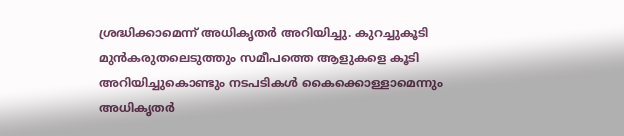ശ്രദ്ധിക്കാമെന്ന് അധികൃതര്‍ അറിയിച്ചു. കുറച്ചുകൂടി മുന്‍കരുതലെടുത്തും സമീപത്തെ ആളുകളെ കൂടി അറിയിച്ചുകൊണ്ടും നടപടികള്‍ കൈക്കൊള്ളാമെന്നും അധികൃതര്‍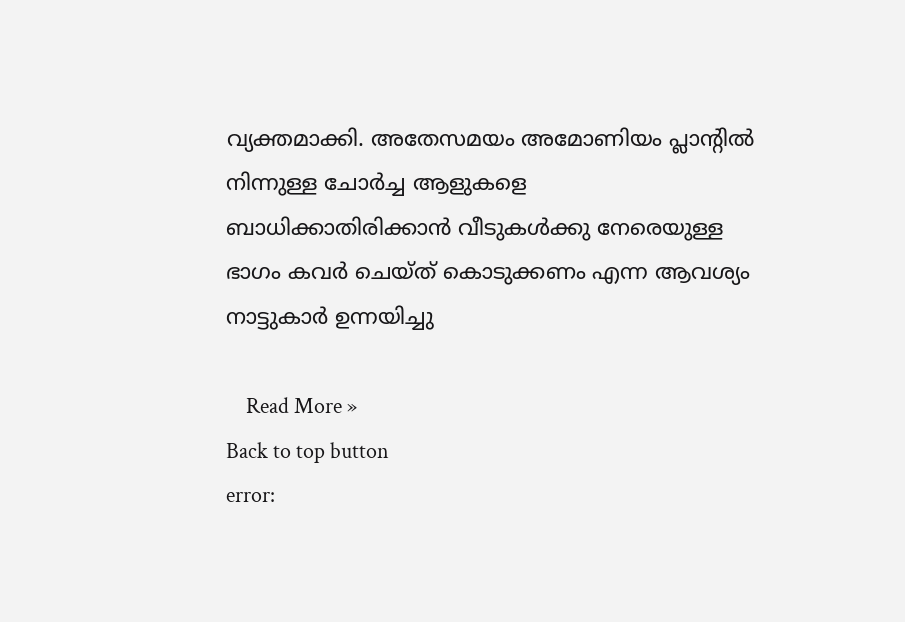വ്യക്തമാക്കി. അതേസമയം അമോണിയം പ്ലാന്റില്‍ നിന്നുള്ള ചോര്‍ച്ച ആളുകളെ ബാധിക്കാതിരിക്കാന്‍ വീടുകൾക്കു നേരെയുള്ള ഭാഗം കവര്‍ ചെയ്ത് കൊടുക്കണം എന്ന ആവശ്യം നാട്ടുകാര്‍ ഉന്നയിച്ചു

    Read More »
Back to top button
error: